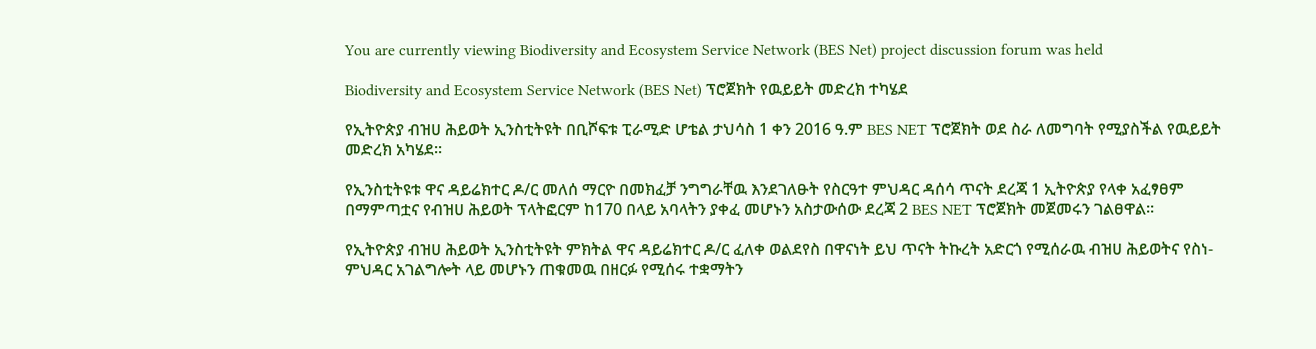You are currently viewing Biodiversity and Ecosystem Service Network (BES Net) project discussion forum was held

Biodiversity and Ecosystem Service Network (BES Net) ፕሮጀክት የዉይይት መድረክ ተካሄደ

የኢትዮጵያ ብዝሀ ሕይወት ኢንስቲትዩት በቢሾፍቱ ፒራሚድ ሆቴል ታህሳስ 1 ቀን 2016 ዓ.ም BES NET ፕሮጀክት ወደ ስራ ለመግባት የሚያስችል የዉይይት መድረክ አካሄደ፡፡

የኢንስቲትዩቱ ዋና ዳይሬክተር ዶ/ር መለሰ ማርዮ በመክፈቻ ንግግራቸዉ እንደገለፁት የስርዓተ ምህዳር ዳሰሳ ጥናት ደረጃ 1 ኢትዮጵያ የላቀ አፈፃፀም በማምጣቷና የብዝሀ ሕይወት ፕላትፎርም ከ170 በላይ አባላትን ያቀፈ መሆኑን አስታውሰው ደረጃ 2 BES NET ፕሮጀክት መጀመሩን ገልፀዋል፡፡

የኢትዮጵያ ብዝሀ ሕይወት ኢንስቲትዩት ምክትል ዋና ዳይሬክተር ዶ/ር ፈለቀ ወልደየስ በዋናነት ይህ ጥናት ትኩረት አድርጎ የሚሰራዉ ብዝሀ ሕይወትና የስነ-ምህዳር አገልግሎት ላይ መሆኑን ጠቁመዉ በዘርፉ የሚሰሩ ተቋማትን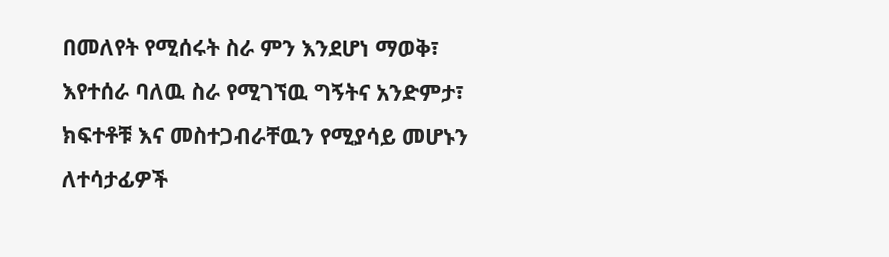በመለየት የሚሰሩት ስራ ምን እንደሆነ ማወቅ፣ እየተሰራ ባለዉ ስራ የሚገኘዉ ግኝትና አንድምታ፣ ክፍተቶቹ እና መስተጋብራቸዉን የሚያሳይ መሆኑን ለተሳታፊዎች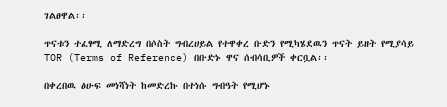ገልፀዋል፡፡

ጥናቱን ተፈፃሚ ለማድረግ በሶስት ግብረሀይል የተዋቀረ ቡድን የሚካሄደዉን ጥናት ይዘት የሚያሳይ TOR (Terms of Reference) በቡድኑ ዋና ሰብሳቢዎች ቀርቧል፡፡

በቀረበዉ ፅሁፍ መነሻነት ከመድረኩ በተነሱ ግብዓት የሚሆኑ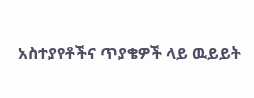አስተያየቶችና ጥያቄዎች ላይ ዉይይት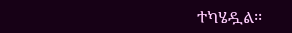ተካሄዷል፡፡